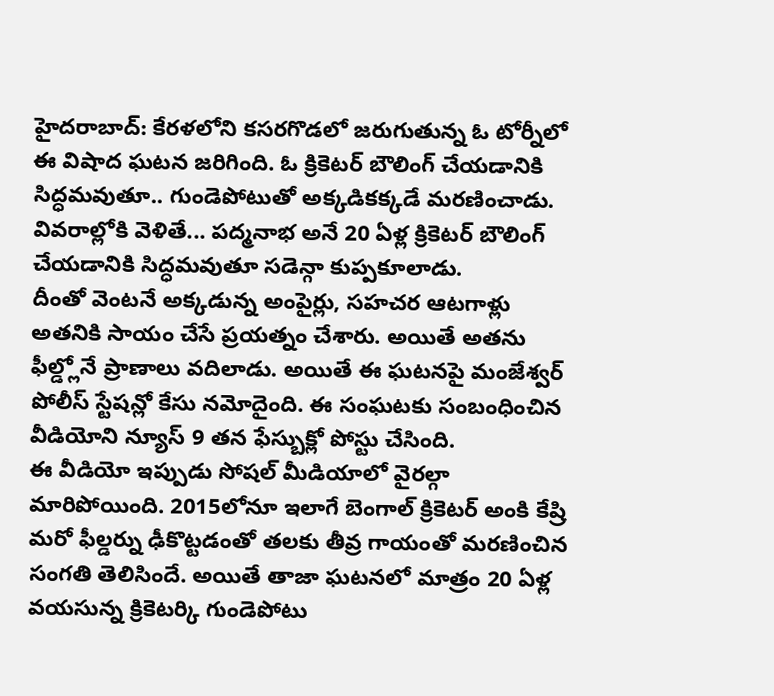హైదరాబాద్: కేరళలోని కసరగొడలో జరుగుతున్న ఓ టోర్నీలో ఈ విషాద ఘటన జరిగింది. ఓ క్రికెటర్ బౌలింగ్ చేయడానికి సిద్ధమవుతూ.. గుండెపోటుతో అక్కడికక్కడే మరణించాడు. వివరాల్లోకి వెళితే... పద్మనాభ అనే 20 ఏళ్ల క్రికెటర్ బౌలింగ్ చేయడానికి సిద్ధమవుతూ సడెన్గా కుప్పకూలాడు.
దీంతో వెంటనే అక్కడున్న అంపైర్లు, సహచర ఆటగాళ్లు అతనికి సాయం చేసే ప్రయత్నం చేశారు. అయితే అతను ఫీల్డ్లోనే ప్రాణాలు వదిలాడు. అయితే ఈ ఘటనపై మంజేశ్వర్ పోలీస్ స్టేషన్లో కేసు నమోదైంది. ఈ సంఘటకు సంబంధించిన వీడియోని న్యూస్ 9 తన ఫేస్బుక్లో పోస్టు చేసింది.
ఈ వీడియో ఇప్పుడు సోషల్ మీడియాలో వైరల్గా మారిపోయింది. 2015లోనూ ఇలాగే బెంగాల్ క్రికెటర్ అంకి కేష్రి మరో ఫీల్డర్ను ఢీకొట్టడంతో తలకు తీవ్ర గాయంతో మరణించిన సంగతి తెలిసిందే. అయితే తాజా ఘటనలో మాత్రం 20 ఏళ్ల వయసున్న క్రికెటర్కి గుండెపోటు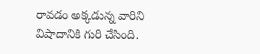రావడం అక్కడున్న వారిని విషాదానికి గురి చేసింది.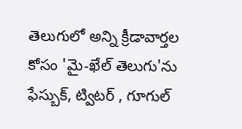తెలుగులో అన్ని క్రీడావార్తల కోసం 'మై-ఖేల్ తెలుగు'ను ఫేస్బుక్, ట్విటర్ , గూగుల్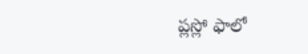ప్లస్లో ఫాలో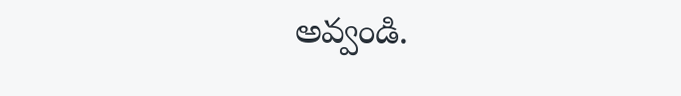అవ్వండి.